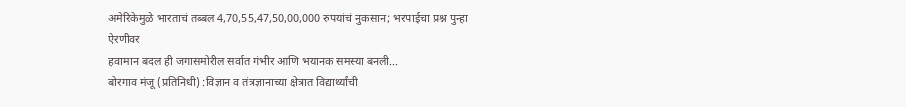अमेरिकेमुळे भारताचं तब्बल 4,70,55,47,50,00,000 रुपयांचं नुकसान; भरपाईचा प्रश्न पुन्हा ऐरणीवर
हवामान बदल ही जगासमोरील सर्वात गंभीर आणि भयानक समस्या बनली...
बोरगाव मंजू (प्रतिनिधी) :विज्ञान व तंत्रज्ञानाच्या क्षेत्रात विद्यार्थ्यांची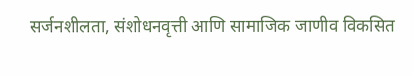सर्जनशीलता, संशोधनवृत्ती आणि सामाजिक जाणीव विकसित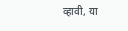व्हावी, या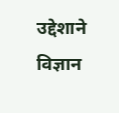उद्देशाने विज्ञान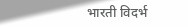भारती विदर्भ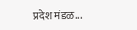प्रदेश मंडळ...